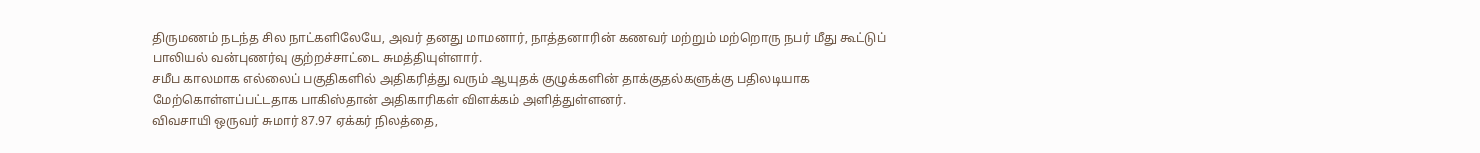திருமணம் நடந்த சில நாட்களிலேயே, அவர் தனது மாமனார், நாத்தனாரின் கணவர் மற்றும் மற்றொரு நபர் மீது கூட்டுப் பாலியல் வன்புணர்வு குற்றச்சாட்டை சுமத்தியுள்ளார்.
சமீப காலமாக எல்லைப் பகுதிகளில் அதிகரித்து வரும் ஆயுதக் குழுக்களின் தாக்குதல்களுக்கு பதிலடியாக மேற்கொள்ளப்பட்டதாக பாகிஸ்தான் அதிகாரிகள் விளக்கம் அளித்துள்ளனர்.
விவசாயி ஒருவர் சுமார் 87.97 ஏக்கர் நிலத்தை,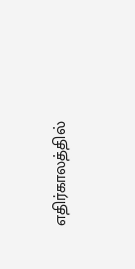எதிர்காலத்தில்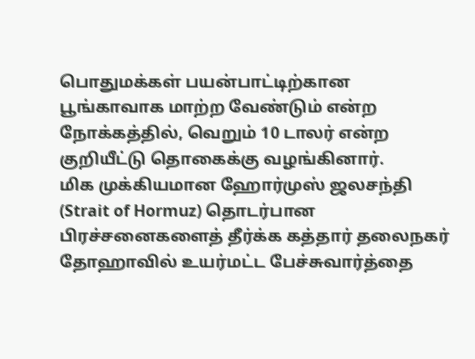பொதுமக்கள் பயன்பாட்டிற்கான பூங்காவாக மாற்ற வேண்டும் என்ற நோக்கத்தில், வெறும் 10 டாலர் என்ற குறியீட்டு தொகைக்கு வழங்கினார்.
மிக முக்கியமான ஹோர்முஸ் ஜலசந்தி (Strait of Hormuz) தொடர்பான பிரச்சனைகளைத் தீர்க்க கத்தார் தலைநகர் தோஹாவில் உயர்மட்ட பேச்சுவார்த்தை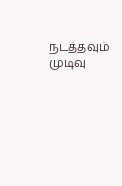நடத்தவும் முடிவு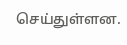செய்துள்ளன.